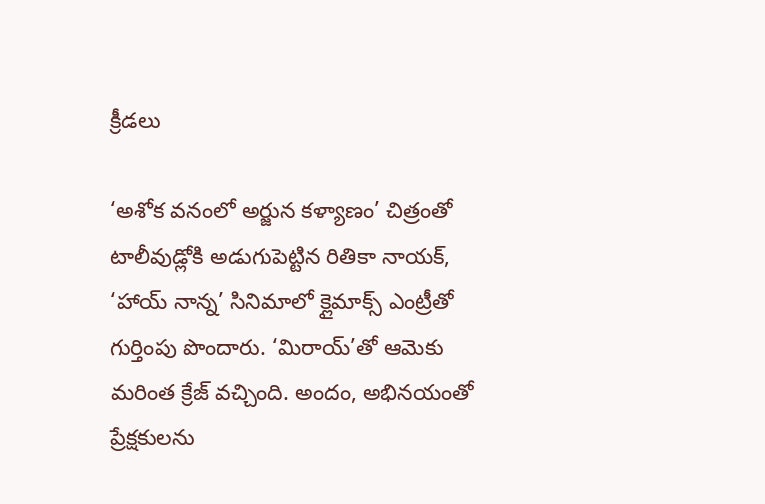క్రీడలు

‘అశోక వనంలో అర్జున కళ్యాణం’ చిత్రంతో టాలీవుడ్లోకి అడుగుపెట్టిన రితికా నాయక్, ‘హాయ్ నాన్న’ సినిమాలో క్లైమాక్స్ ఎంట్రీతో గుర్తింపు పొందారు. ‘మిరాయ్’తో ఆమెకు మరింత క్రేజ్ వచ్చింది. అందం, అభినయంతో ప్రేక్షకులను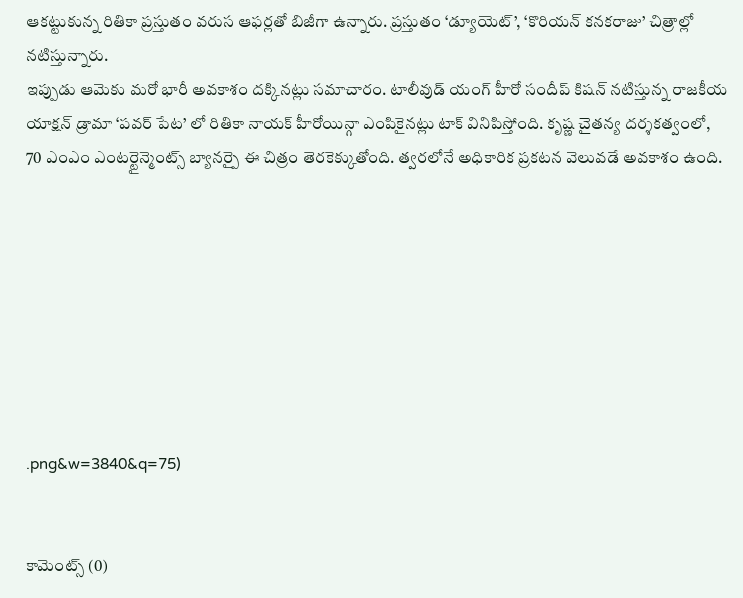ఆకట్టుకున్న రితికా ప్రస్తుతం వరుస ఆఫర్లతో బిజీగా ఉన్నారు. ప్రస్తుతం ‘డ్యూయెట్’, ‘కొరియన్ కనకరాజు’ చిత్రాల్లో నటిస్తున్నారు.
ఇప్పుడు ఆమెకు మరో భారీ అవకాశం దక్కినట్లు సమాచారం. టాలీవుడ్ యంగ్ హీరో సందీప్ కిషన్ నటిస్తున్న రాజకీయ యాక్షన్ డ్రామా ‘పవర్ పేట’ లో రితికా నాయక్ హీరోయిన్గా ఎంపికైనట్లు టాక్ వినిపిస్తోంది. కృష్ణ చైతన్య దర్శకత్వంలో, 70 ఎంఎం ఎంటర్టైన్మెంట్స్ బ్యానర్పై ఈ చిత్రం తెరకెక్కుతోంది. త్వరలోనే అధికారిక ప్రకటన వెలువడే అవకాశం ఉంది.








.png&w=3840&q=75)


కామెంట్స్ (0)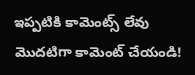ఇప్పటికి కామెంట్స్ లేవు
మొదటిగా కామెంట్ చేయండి!